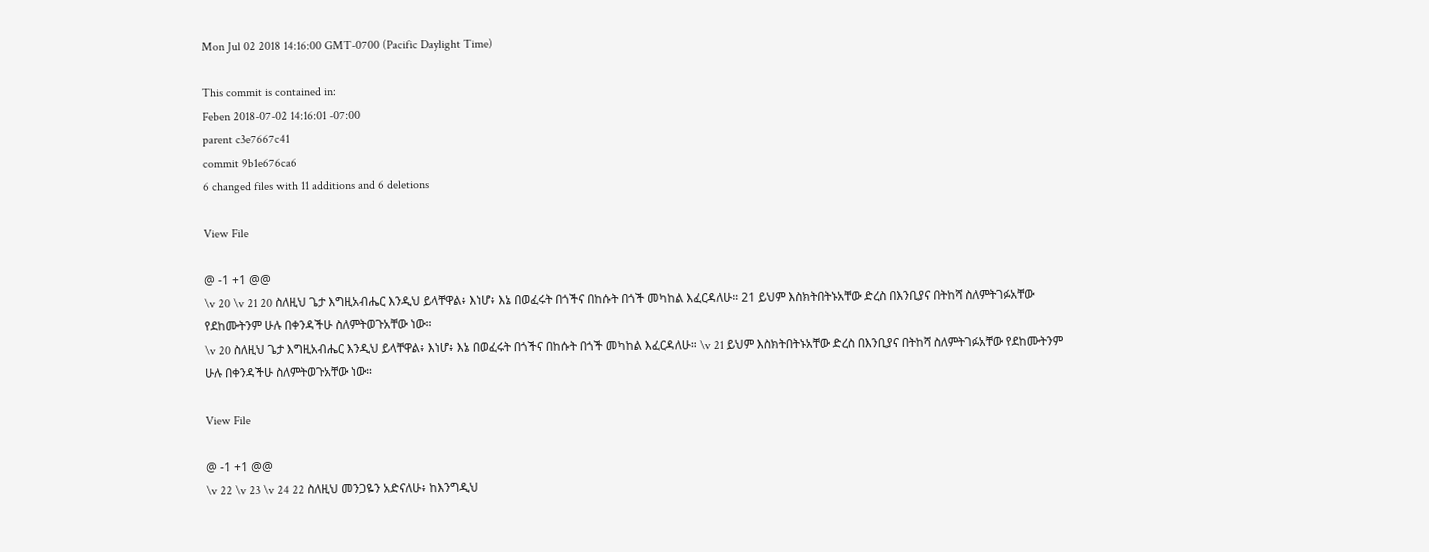Mon Jul 02 2018 14:16:00 GMT-0700 (Pacific Daylight Time)

This commit is contained in:
Feben 2018-07-02 14:16:01 -07:00
parent c3e7667c41
commit 9b1e676ca6
6 changed files with 11 additions and 6 deletions

View File

@ -1 +1 @@
\v 20 \v 21 20 ስለዚህ ጌታ እግዚአብሔር እንዲህ ይላቸዋል፥ እነሆ፥ እኔ በወፈሩት በጎችና በከሱት በጎች መካከል እፈርዳለሁ። 21 ይህም እስክትበትኑአቸው ድረስ በእንቢያና በትከሻ ስለምትገፉአቸው የደከሙትንም ሁሉ በቀንዳችሁ ስለምትወጉአቸው ነው።
\v 20 ስለዚህ ጌታ እግዚአብሔር እንዲህ ይላቸዋል፥ እነሆ፥ እኔ በወፈሩት በጎችና በከሱት በጎች መካከል እፈርዳለሁ። \v 21 ይህም እስክትበትኑአቸው ድረስ በእንቢያና በትከሻ ስለምትገፉአቸው የደከሙትንም ሁሉ በቀንዳችሁ ስለምትወጉአቸው ነው።

View File

@ -1 +1 @@
\v 22 \v 23 \v 24 22 ስለዚህ መንጋዬን አድናለሁ፥ ከእንግዲህ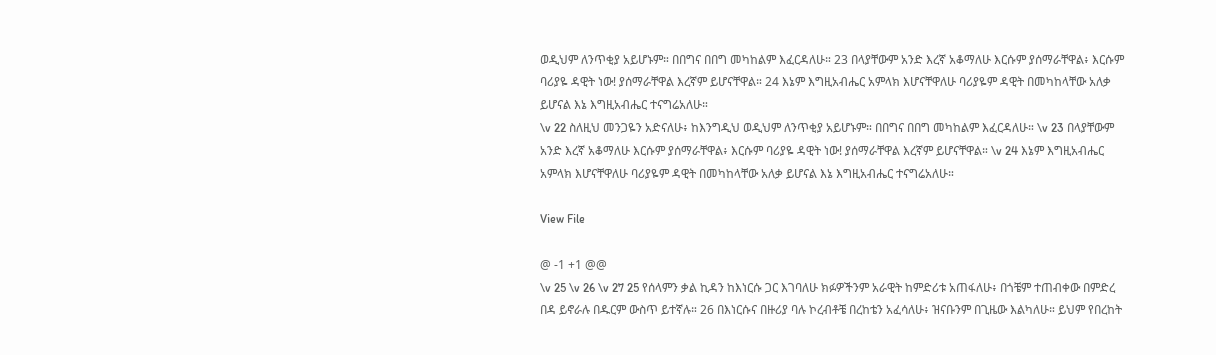ወዲህም ለንጥቂያ አይሆኑም። በበግና በበግ መካከልም እፈርዳለሁ። 23 በላያቸውም አንድ እረኛ አቆማለሁ እርሱም ያሰማራቸዋል፥ እርሱም ባሪያዬ ዳዊት ነው! ያሰማራቸዋል እረኛም ይሆናቸዋል። 24 እኔም እግዚአብሔር አምላክ እሆናቸዋለሁ ባሪያዬም ዳዊት በመካከላቸው አለቃ ይሆናል እኔ እግዚአብሔር ተናግሬአለሁ።
\v 22 ስለዚህ መንጋዬን አድናለሁ፥ ከእንግዲህ ወዲህም ለንጥቂያ አይሆኑም። በበግና በበግ መካከልም እፈርዳለሁ። \v 23 በላያቸውም አንድ እረኛ አቆማለሁ እርሱም ያሰማራቸዋል፥ እርሱም ባሪያዬ ዳዊት ነው! ያሰማራቸዋል እረኛም ይሆናቸዋል። \v 24 እኔም እግዚአብሔር አምላክ እሆናቸዋለሁ ባሪያዬም ዳዊት በመካከላቸው አለቃ ይሆናል እኔ እግዚአብሔር ተናግሬአለሁ።

View File

@ -1 +1 @@
\v 25 \v 26 \v 27 25 የሰላምን ቃል ኪዳን ከእነርሱ ጋር እገባለሁ ክፉዎችንም አራዊት ከምድሪቱ አጠፋለሁ፥ በጎቼም ተጠብቀው በምድረ በዳ ይኖራሉ በዱርም ውስጥ ይተኛሉ። 26 በእነርሱና በዙሪያ ባሉ ኮረብቶቼ በረከቴን አፈሳለሁ፥ ዝናቡንም በጊዜው እልካለሁ። ይህም የበረከት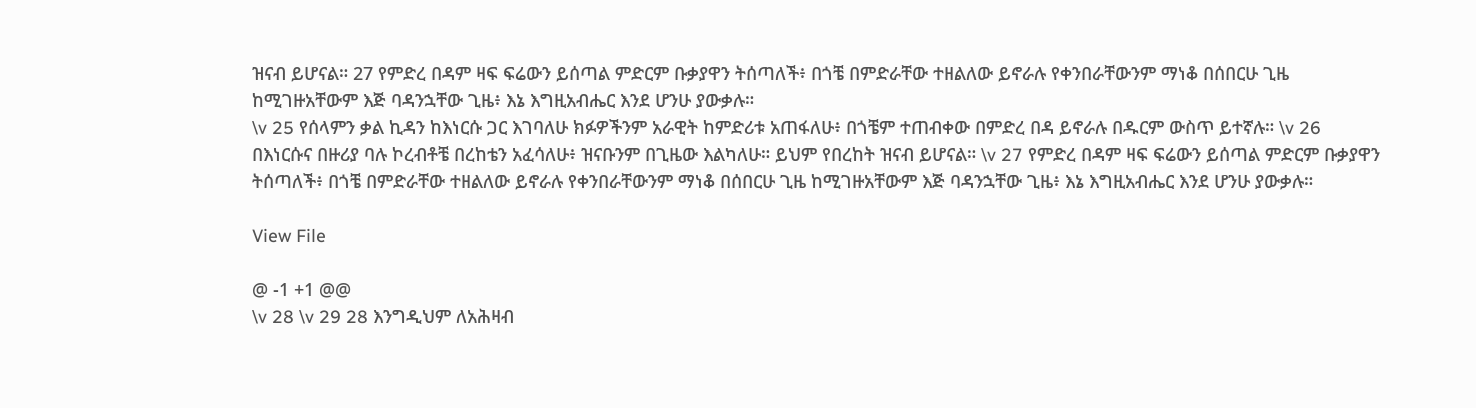ዝናብ ይሆናል። 27 የምድረ በዳም ዛፍ ፍሬውን ይሰጣል ምድርም ቡቃያዋን ትሰጣለች፥ በጎቼ በምድራቸው ተዘልለው ይኖራሉ የቀንበራቸውንም ማነቆ በሰበርሁ ጊዜ ከሚገዙአቸውም እጅ ባዳንኋቸው ጊዜ፥ እኔ እግዚአብሔር እንደ ሆንሁ ያውቃሉ።
\v 25 የሰላምን ቃል ኪዳን ከእነርሱ ጋር እገባለሁ ክፉዎችንም አራዊት ከምድሪቱ አጠፋለሁ፥ በጎቼም ተጠብቀው በምድረ በዳ ይኖራሉ በዱርም ውስጥ ይተኛሉ። \v 26 በእነርሱና በዙሪያ ባሉ ኮረብቶቼ በረከቴን አፈሳለሁ፥ ዝናቡንም በጊዜው እልካለሁ። ይህም የበረከት ዝናብ ይሆናል። \v 27 የምድረ በዳም ዛፍ ፍሬውን ይሰጣል ምድርም ቡቃያዋን ትሰጣለች፥ በጎቼ በምድራቸው ተዘልለው ይኖራሉ የቀንበራቸውንም ማነቆ በሰበርሁ ጊዜ ከሚገዙአቸውም እጅ ባዳንኋቸው ጊዜ፥ እኔ እግዚአብሔር እንደ ሆንሁ ያውቃሉ።

View File

@ -1 +1 @@
\v 28 \v 29 28 እንግዲህም ለአሕዛብ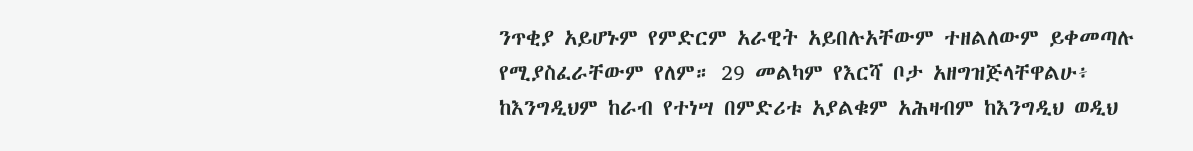ንጥቂያ አይሆኑም የምድርም አራዊት አይበሉአቸውም ተዘልለውም ይቀመጣሉ የሚያስፈራቸውም የለም። 29 መልካም የእርሻ ቦታ አዘግዝጅላቸዋልሁ፥ ከእንግዲህም ከራብ የተነሣ በምድሪቱ አያልቁም አሕዛብም ከእንግዲህ ወዲህ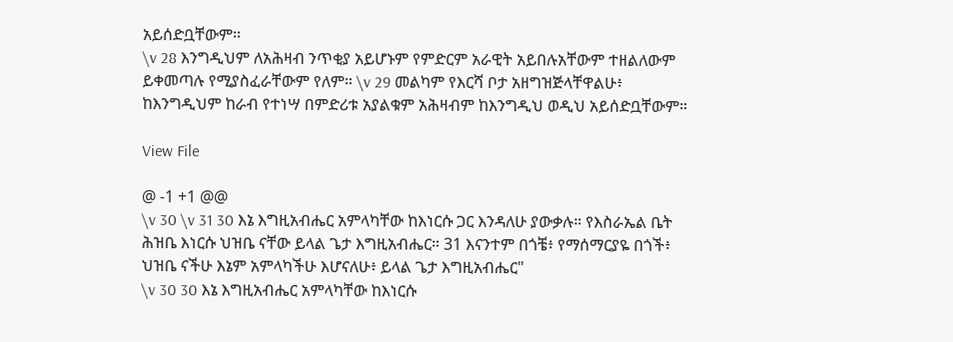አይሰድቧቸውም።
\v 28 እንግዲህም ለአሕዛብ ንጥቂያ አይሆኑም የምድርም አራዊት አይበሉአቸውም ተዘልለውም ይቀመጣሉ የሚያስፈራቸውም የለም። \v 29 መልካም የእርሻ ቦታ አዘግዝጅላቸዋልሁ፥ ከእንግዲህም ከራብ የተነሣ በምድሪቱ አያልቁም አሕዛብም ከእንግዲህ ወዲህ አይሰድቧቸውም።

View File

@ -1 +1 @@
\v 30 \v 31 30 እኔ እግዚአብሔር አምላካቸው ከእነርሱ ጋር እንዳለሁ ያውቃሉ። የእስራኤል ቤት ሕዝቤ እነርሱ ህዝቤ ናቸው ይላል ጌታ እግዚአብሔር። 31 እናንተም በጎቼ፥ የማሰማርያዬ በጎች፥ ህዝቤ ናችሁ እኔም አምላካችሁ እሆናለሁ፥ ይላል ጌታ እግዚአብሔር"
\v 30 30 እኔ እግዚአብሔር አምላካቸው ከእነርሱ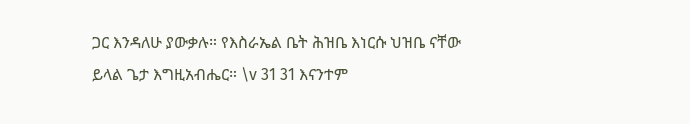ጋር እንዳለሁ ያውቃሉ። የእስራኤል ቤት ሕዝቤ እነርሱ ህዝቤ ናቸው ይላል ጌታ እግዚአብሔር። \v 31 31 እናንተም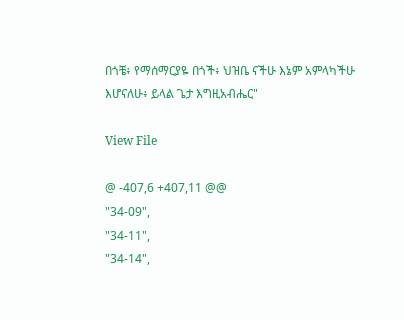በጎቼ፥ የማሰማርያዬ በጎች፥ ህዝቤ ናችሁ እኔም አምላካችሁ እሆናለሁ፥ ይላል ጌታ እግዚአብሔር"

View File

@ -407,6 +407,11 @@
"34-09",
"34-11",
"34-14",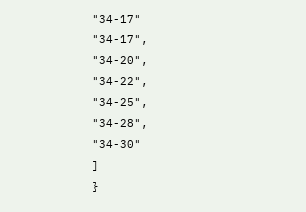"34-17"
"34-17",
"34-20",
"34-22",
"34-25",
"34-28",
"34-30"
]
}